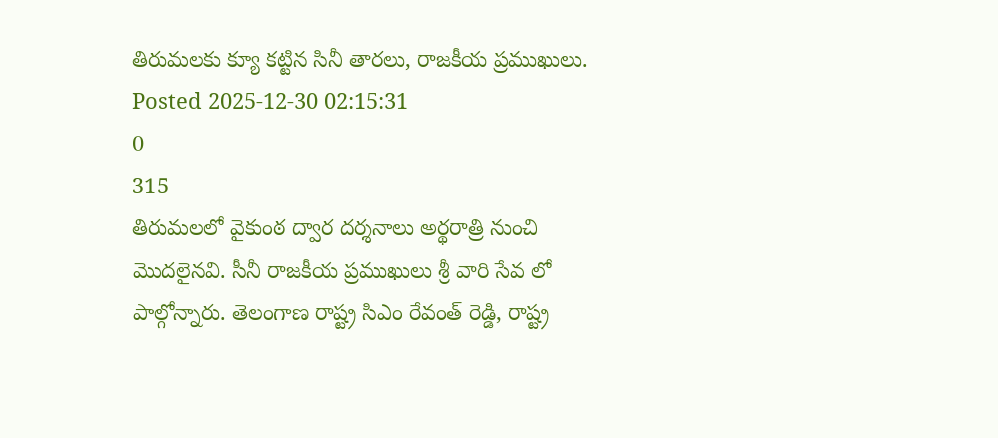తిరుమలకు క్యూ కట్టిన సినీ తారలు, రాజకీయ ప్రముఖులు.
Posted 2025-12-30 02:15:31
0
315
తిరుమలలో వైకుంఠ ద్వార దర్శనాలు అర్థరాత్రి నుంచి మొదలైనవి. సీనీ రాజకీయ ప్రముఖులు శ్రీ వారి సేవ లో పాల్గోన్నారు. తెలంగాణ రాష్ట్ర సిఎం రేవంత్ రెడ్డి, రాష్ట్ర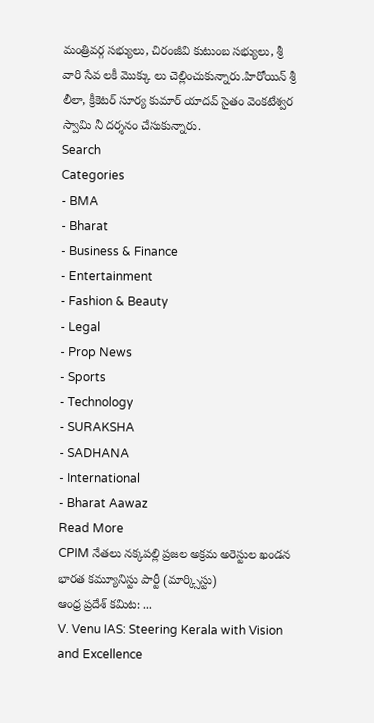మంత్రివర్గ సభ్యులు, చిరంజీవి కుటుంబ సభ్యులు, శ్రీ వారి సేవ లకీ మొక్కు లు చెల్లించుకున్నారు.హిరోయిన్ శ్రీ లీలా, క్రీకెటర్ సూర్య కుమార్ యాదవ్ సైతం వెంకటేశ్వర స్వామి నీ దర్శనం చేసుకున్నారు.
Search
Categories
- BMA
- Bharat
- Business & Finance
- Entertainment
- Fashion & Beauty
- Legal
- Prop News
- Sports
- Technology
- SURAKSHA
- SADHANA
- International
- Bharat Aawaz
Read More
CPIM నేతలు నక్కపల్లి ప్రజల అక్రమ అరెస్టుల ఖండన
భారత కమ్యూనిస్టు పార్టీ (మార్క్సిస్టు)
ఆంధ్ర ప్రదేశ్ కమిట: ...
V. Venu IAS: Steering Kerala with Vision and Excellence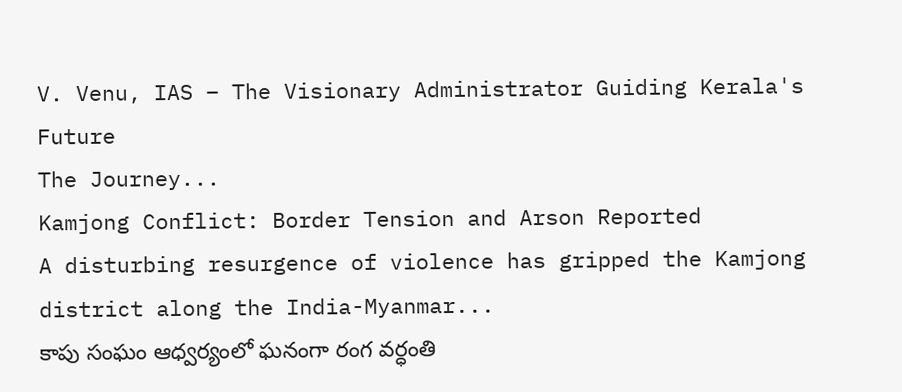V. Venu, IAS – The Visionary Administrator Guiding Kerala's Future
The Journey...
Kamjong Conflict: Border Tension and Arson Reported
A disturbing resurgence of violence has gripped the Kamjong district along the India-Myanmar...
కాపు సంఘం ఆధ్వర్యంలో ఘనంగా రంగ వర్ధంతి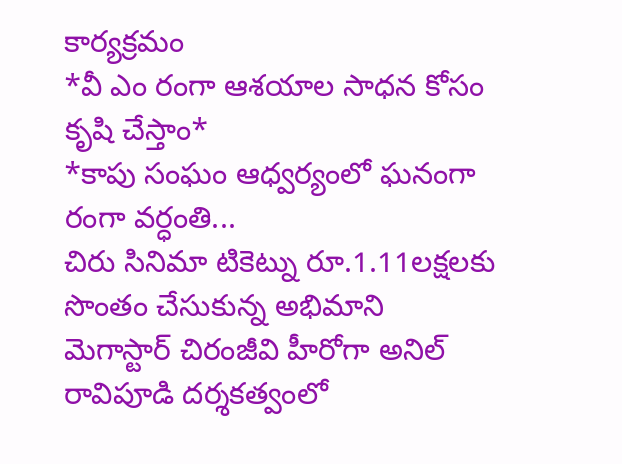కార్యక్రమం
*వీ ఎం రంగా ఆశయాల సాధన కోసం కృషి చేస్తాం*
*కాపు సంఘం ఆధ్వర్యంలో ఘనంగా రంగా వర్ధంతి...
చిరు సినిమా టికెట్ను రూ.1.11లక్షలకు సొంతం చేసుకున్న అభిమాని
మెగాస్టార్ చిరంజీవి హీరోగా అనిల్ రావిపూడి దర్శకత్వంలో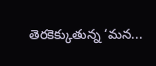తెరకెక్కుతున్న ‘మన...